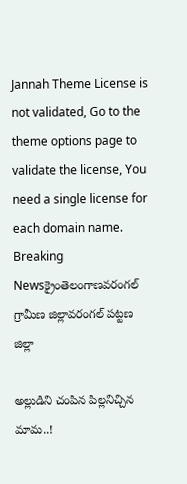Jannah Theme License is not validated, Go to the theme options page to validate the license, You need a single license for each domain name.
Breaking Newsక్రైంతెలంగాణవరంగల్ గ్రామీణ జిల్లావరంగల్ పట్టణ జిల్లా

అల్లుడిని చంపిన పిల్లనిచ్చిన మామ..!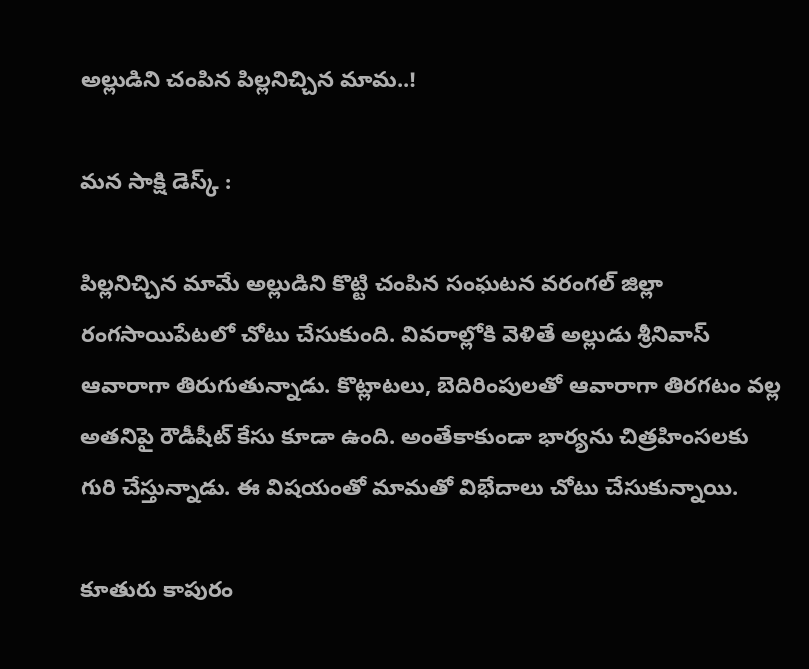అల్లుడిని చంపిన పిల్లనిచ్చిన మామ..!

మన సాక్షి డెస్క్ :

పిల్లనిచ్చిన మామే అల్లుడిని కొట్టి చంపిన సంఘటన వరంగల్ జిల్లా రంగసాయిపేటలో చోటు చేసుకుంది. వివరాల్లోకి వెళితే అల్లుడు శ్రీనివాస్ ఆవారాగా తిరుగుతున్నాడు. కొట్లాటలు, బెదిరింపులతో ఆవారాగా తిరగటం వల్ల అతనిపై రౌడీషీట్ కేసు కూడా ఉంది. అంతేకాకుండా భార్యను చిత్రహింసలకు గురి చేస్తున్నాడు. ఈ విషయంతో మామతో విభేదాలు చోటు చేసుకున్నాయి.

కూతురు కాపురం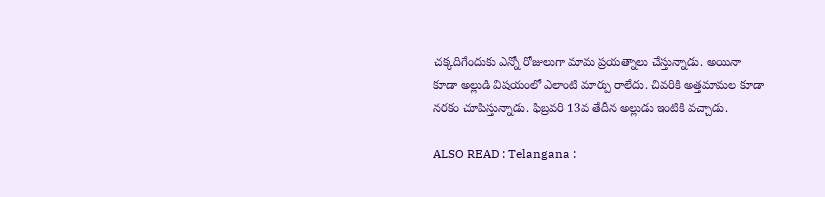చక్కదిగేందుకు ఎన్నో రోజులుగా మామ ప్రయత్నాలు చేస్తున్నాడు. అయినా కూడా అల్లుడి విషయంలో ఎలాంటి మార్పు రాలేదు. చివరికి అత్తమామల కూడా నరకం చూపిస్తున్నాడు. ఫిబ్రవరి 13వ తేదీన అల్లుడు ఇంటికి వచ్చాడు.

ALSO READ : Telangana :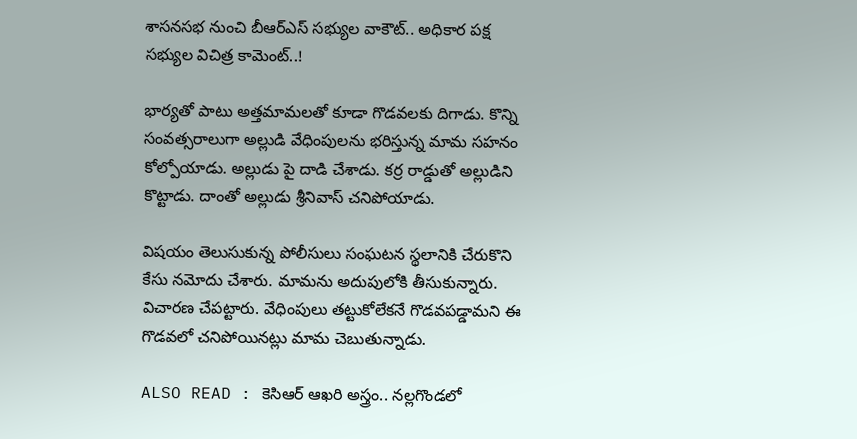శాసనసభ నుంచి బీఆర్ఎస్ సభ్యుల వాకౌట్.. అధికార పక్ష సభ్యుల విచిత్ర కామెంట్..!

భార్యతో పాటు అత్తమామలతో కూడా గొడవలకు దిగాడు. కొన్ని సంవత్సరాలుగా అల్లుడి వేధింపులను భరిస్తున్న మామ సహనం కోల్పోయాడు. అల్లుడు పై దాడి చేశాడు. కర్ర రాడ్డుతో అల్లుడిని కొట్టాడు. దాంతో అల్లుడు శ్రీనివాస్ చనిపోయాడు.

విషయం తెలుసుకున్న పోలీసులు సంఘటన స్థలానికి చేరుకొని కేసు నమోదు చేశారు. మామను అదుపులోకి తీసుకున్నారు. విచారణ చేపట్టారు. వేధింపులు తట్టుకోలేకనే గొడవపడ్డామని ఈ గొడవలో చనిపోయినట్లు మామ చెబుతున్నాడు.

ALSO READ : కెసిఆర్ ఆఖరి అస్త్రం.. నల్లగొండలో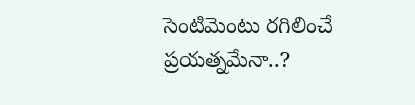సెంటిమెంటు రగిలించే ప్రయత్నమేనా..?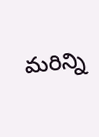మరిన్ని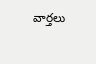వార్తలు